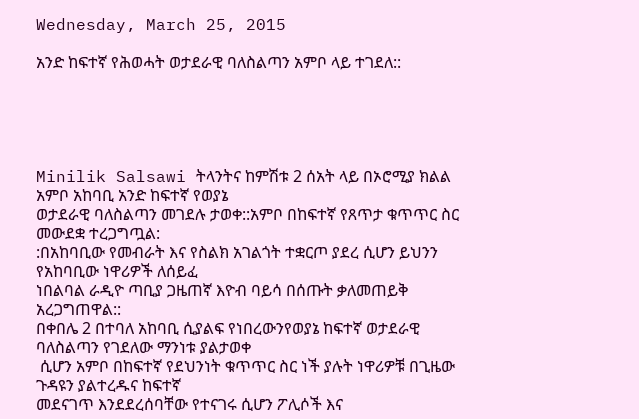Wednesday, March 25, 2015

አንድ ከፍተኛ የሕወሓት ወታደራዊ ባለስልጣን አምቦ ላይ ተገደለ::





Minilik Salsawi ትላንትና ከምሽቱ 2 ሰአት ላይ በኦሮሚያ ክልል አምቦ አከባቢ አንድ ከፍተኛ የወያኔ
ወታደራዊ ባለስልጣን መገደሉ ታወቀ::አምቦ በከፍተኛ የጸጥታ ቁጥጥር ስር መውደቋ ተረጋግጧል:
:በአከባቢው የመብራት እና የስልክ አገልጎት ተቋርጦ ያደረ ሲሆን ይህንን የአከባቢው ነዋሪዎች ለሰይፈ
ነበልባል ራዲዮ ጣቢያ ጋዜጠኛ እዮብ ባይሳ በሰጡት ቃለመጠይቅ አረጋግጠዋል::
በቀበሌ 2 በተባለ አከባቢ ሲያልፍ የነበረውንየወያኔ ከፍተኛ ወታደራዊ ባለስልጣን የገደለው ማንነቱ ያልታወቀ
 ሲሆን አምቦ በከፍተኛ የደህንነት ቁጥጥር ስር ነች ያሉት ነዋሪዎቹ በጊዜው ጉዳዩን ያልተረዱና ከፍተኛ
መደናገጥ እንደደረሰባቸው የተናገሩ ሲሆን ፖሊሶች እና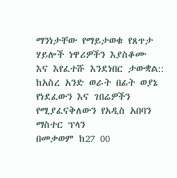ማንነታቸው የማይታወቁ የጸጥታ ሃይሎች ነዋሪዎችን እያስቆሙ
እና እየፈተሹ እንደነበር ታውቋል::
ከአስረ አንድ ወራት በፊት ወያኔ የነደፈውን እና ገበሬዎችን የሚያፈናቅለውን የአዲስ አበባን ማስተር ፕላን
በመቃወም ከ27 00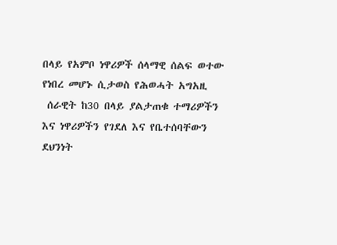በላይ የአምቦ ነዋሪዎች ሰላማዊ ሰልፍ ወተው የነበረ መሆኑ ሲታወስ የሕወሓት አግአዚ
 ሰራዊት ከ30 በላይ ያልታጠቁ ተማሪዎችን እና ነዋሪዎችን የገደለ እና የቤተሰባቸውን ደህንነት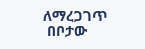ለማረጋገጥ
 በቦታው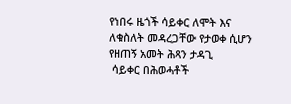የነበሩ ዜጎች ሳይቀር ለሞት እና ለቁስለት መዳረጋቸው የታወቀ ሲሆን የዘጠኝ አመት ሕጻን ታዳጊ
 ሳይቀር በሕወሓቶች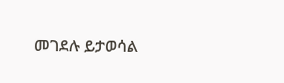መገደሉ ይታወሳል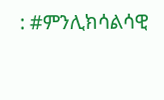: #ምንሊክሳልሳዊ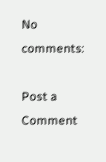No comments:

Post a Comment